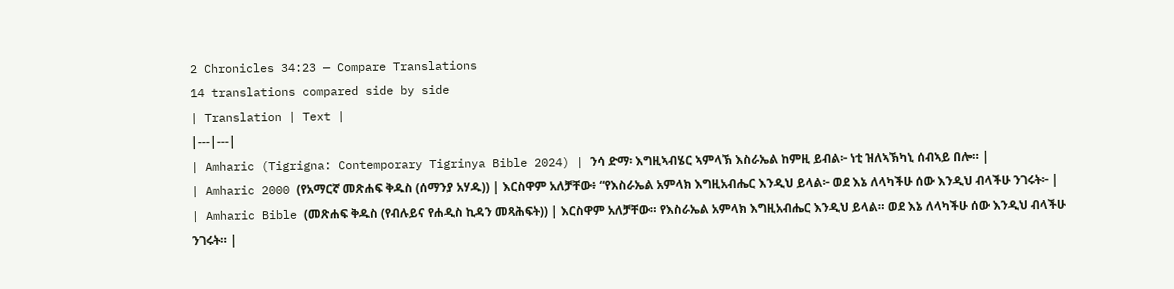2 Chronicles 34:23 — Compare Translations
14 translations compared side by side
| Translation | Text |
|---|---|
| Amharic (Tigrigna: Contemporary Tigrinya Bible 2024) | ንሳ ድማ፡ እግዚኣብሄር ኣምላኽ እስራኤል ከምዚ ይብል፦ ነቲ ዝለኣኽካኒ ሰብኣይ በሎ። |
| Amharic 2000 (የአማርኛ መጽሐፍ ቅዱስ (ሰማንያ አሃዱ)) | እርስዋም አለቻቸው፥ “የእስራኤል አምላክ እግዚአብሔር እንዲህ ይላል፦ ወደ እኔ ለላካችሁ ሰው እንዲህ ብላችሁ ንገሩት፦ |
| Amharic Bible (መጽሐፍ ቅዱስ (የብሉይና የሐዲስ ኪዳን መጻሕፍት)) | እርስዋም አለቻቸው። የእስራኤል አምላክ እግዚአብሔር እንዲህ ይላል። ወደ እኔ ለላካችሁ ሰው እንዲህ ብላችሁ ንገሩት። |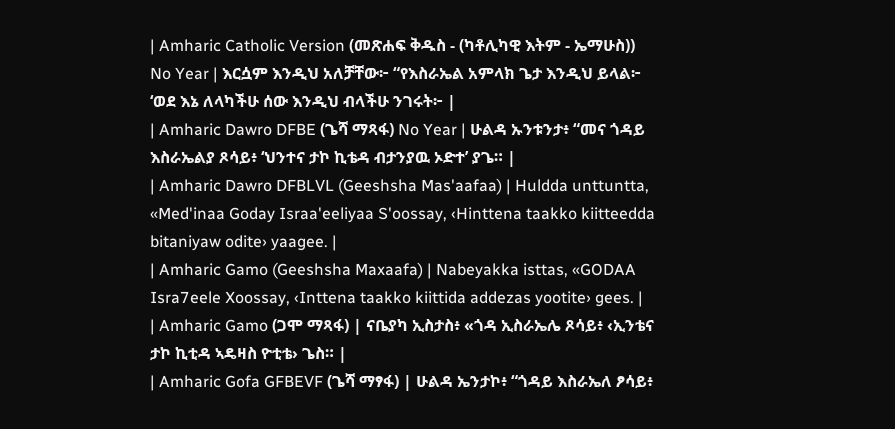| Amharic Catholic Version (መጽሐፍ ቅዱስ - (ካቶሊካዊ እትም - ኤማሁስ)) No Year | እርሷም እንዲህ አለቻቸው፦ “የእስራኤል አምላክ ጌታ እንዲህ ይላል፦ ‘ወደ እኔ ለላካችሁ ሰው እንዲህ ብላችሁ ንገሩት፦ |
| Amharic Dawro DFBE (ጌሻ ማጻፋ) No Year | ሁልዳ ኡንቱንታ፥ “መና ጎዳይ እስራኤልያ ጾሳይ፥ ‘ህንተና ታኮ ኪቴዳ ብታንያዉ ኦድተ’ ያጌ። |
| Amharic Dawro DFBLVL (Geeshsha Mas'aafaa) | Huldda unttuntta, «Med'inaa Goday Israa'eeliyaa S'oossay, ‹Hinttena taakko kiitteedda bitaniyaw odite› yaagee. |
| Amharic Gamo (Geeshsha Maxaafa) | Nabeyakka isttas, «GODAA Isra7eele Xoossay, ‹Inttena taakko kiittida addezas yootite› gees. |
| Amharic Gamo (ጋሞ ማጻፋ) | ናቤያካ ኢስታስ፥ «ጎዳ ኢስራኤሌ ጾሳይ፥ ‹ኢንቴና ታኮ ኪቲዳ ኣዴዛስ ዮቲቴ› ጌስ። |
| Amharic Gofa GFBEVF (ጌሻ ማፃፋ) | ሁልዳ ኤንታኮ፥ “ጎዳይ እስራኤለ ፆሳይ፥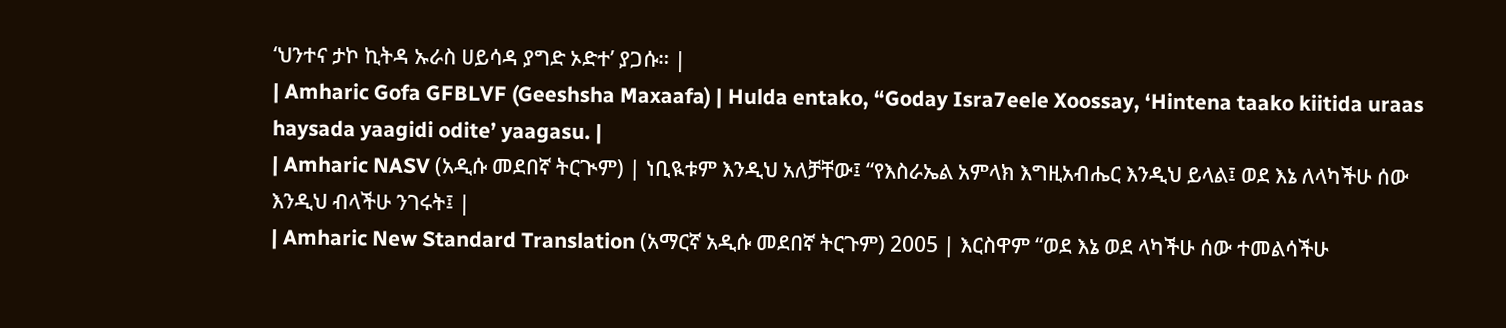‘ህንተና ታኮ ኪትዳ ኡራስ ሀይሳዳ ያግድ ኦድተ’ ያጋሱ። |
| Amharic Gofa GFBLVF (Geeshsha Maxaafa) | Hulda entako, “Goday Isra7eele Xoossay, ‘Hintena taako kiitida uraas haysada yaagidi odite’ yaagasu. |
| Amharic NASV (አዲሱ መደበኛ ትርጒም) | ነቢዪቱም እንዲህ አለቻቸው፤ “የእስራኤል አምላክ እግዚአብሔር እንዲህ ይላል፤ ወደ እኔ ለላካችሁ ሰው እንዲህ ብላችሁ ንገሩት፤ |
| Amharic New Standard Translation (አማርኛ አዲሱ መደበኛ ትርጉም) 2005 | እርስዋም “ወደ እኔ ወደ ላካችሁ ሰው ተመልሳችሁ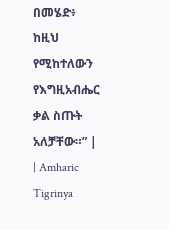በመሄድ፥ ከዚህ የሚከተለውን የእግዚአብሔር ቃል ስጡት አለቻቸው።” |
| Amharic Tigrinya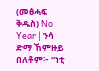(መፅሓፍ ቅዱስ) No Year | ንሳ ድማ ኸምዙይ በለቶም፦ “ነቲ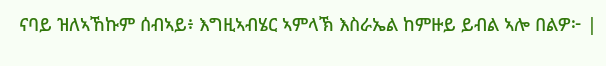ናባይ ዝለኣኸኩም ሰብኣይ፥ እግዚኣብሄር ኣምላኽ እስራኤል ከምዙይ ይብል ኣሎ በልዎ፦ |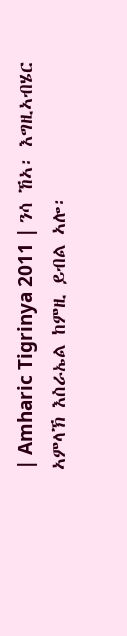| Amharic Tigrinya 2011 | ንሳ ኸኣ፡ እግዚኣብሄር ኣምላኽ እስራኤል ከምዚ ይብል ኣሎ፡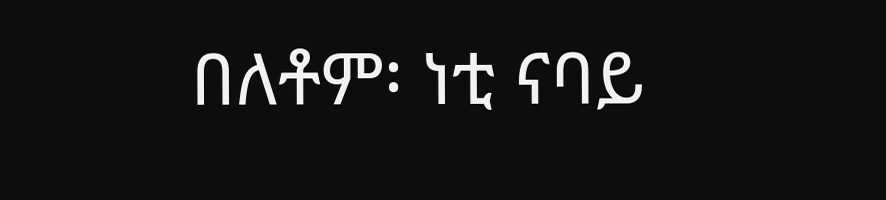በለቶም፡ ነቲ ናባይ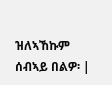ዝለኣኸኩም ሰብኣይ በልዎ፡ |